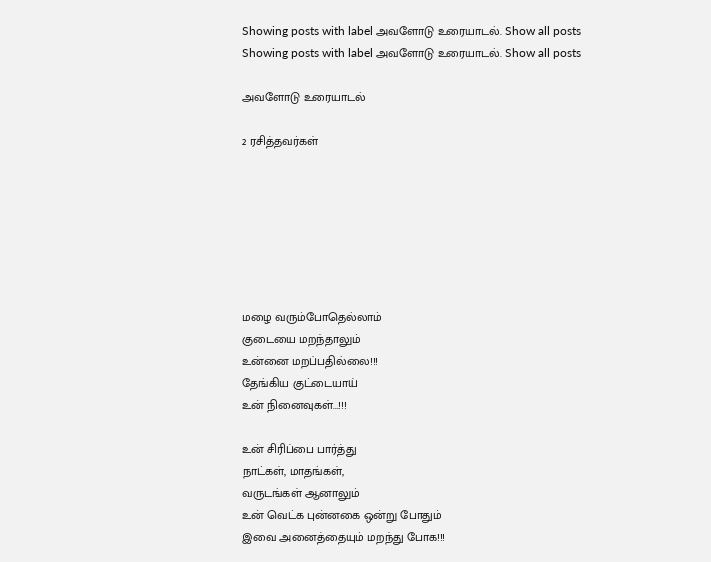Showing posts with label அவளோடு உரையாடல். Show all posts
Showing posts with label அவளோடு உரையாடல். Show all posts

அவளோடு உரையாடல்

2 ரசித்தவர்கள்







மழை வரும்போதெல்லாம்
குடையை மறந்தாலும்
உன்னை மறப்பதில்லை!!!
தேங்கிய குட்டையாய்
உன் நினைவுகள்...!!!

உன் சிரிப்பை பார்த்து
நாட்கள், மாதங்கள்,
வருடங்கள் ஆனாலும்
உன் வெட்க புன்னகை ஒன்று போதும்
இவை அனைத்தையும் மறந்து போக!!!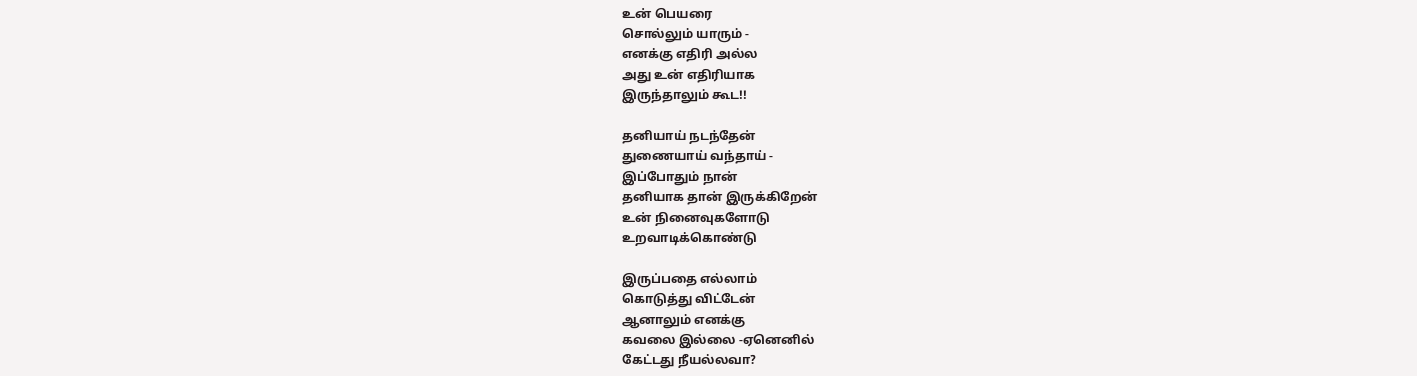உன் பெயரை
சொல்லும் யாரும் -
எனக்கு எதிரி அல்ல
அது உன் எதிரியாக
இருந்தாலும் கூட!!

தனியாய் நடந்தேன்
துணையாய் வந்தாய் -
இப்போதும் நான்
தனியாக தான் இருக்கிறேன்
உன் நினைவுகளோடு
உறவாடிக்கொண்டு

இருப்பதை எல்லாம்
கொடுத்து விட்டேன்
ஆனாலும் எனக்கு
கவலை இல்லை -ஏனெனில்
கேட்டது நீயல்லவா?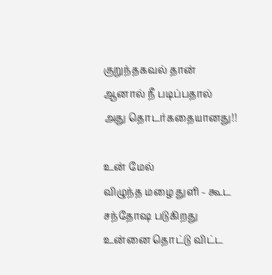குறுந்தகவல் தான்
ஆனால் நீ படிப்பதால்
அது தொடர்கதையானது!!

உன் மேல்
விழுந்த மழை துளி - கூட
சந்தோஷ படுகிறது
உன்னை தொட்டு விட்ட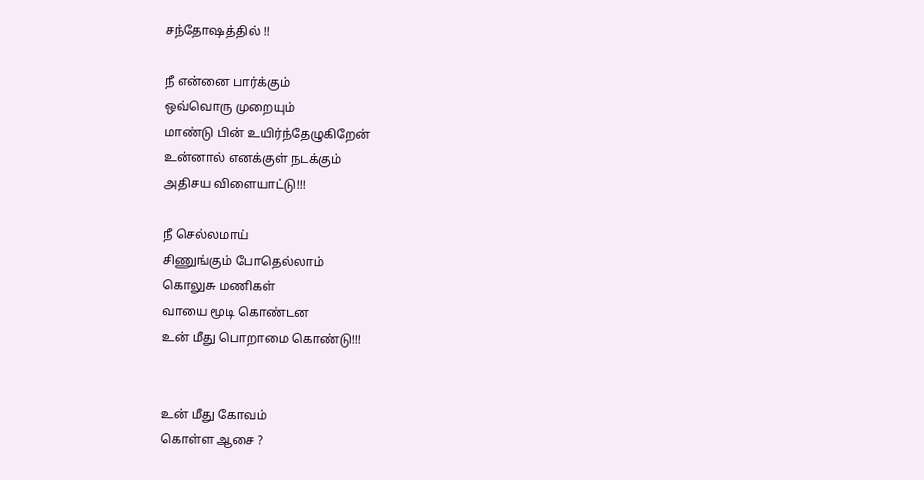சந்தோஷத்தில் !!

நீ என்னை பார்க்கும்
ஒவ்வொரு முறையும்
மாண்டு பின் உயிர்ந்தேழுகிறேன்
உன்னால் எனக்குள் நடக்கும்
அதிசய விளையாட்டு!!!

நீ செல்லமாய்
சிணுங்கும் போதெல்லாம்
கொலுசு மணிகள்
வாயை மூடி கொண்டன
உன் மீது பொறாமை கொண்டு!!!


உன் மீது கோவம்
கொள்ள ஆசை ?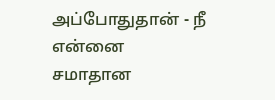அப்போதுதான் - நீ என்னை
சமாதான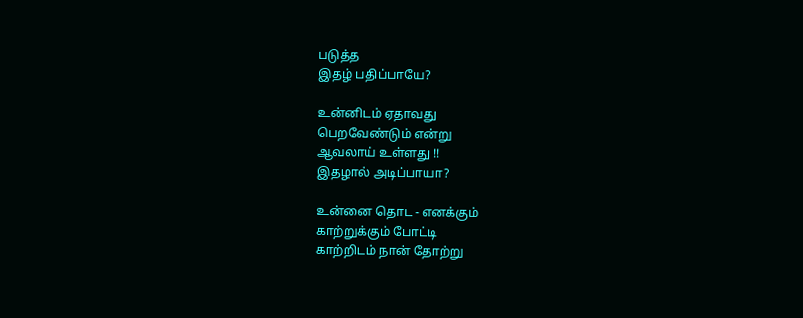படுத்த
இதழ் பதிப்பாயே?

உன்னிடம் ஏதாவது
பெறவேண்டும் என்று
ஆவலாய் உள்ளது !!
இதழால் அடிப்பாயா?

உன்னை தொட - எனக்கும்
காற்றுக்கும் போட்டி
காற்றிடம் நான் தோற்று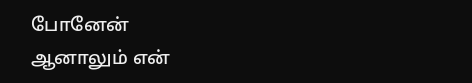போனேன்
ஆனாலும் என்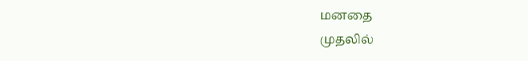மனதை
முதலில்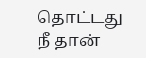தொட்டது நீ தான்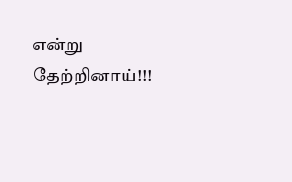என்று தேற்றினாய்!!!